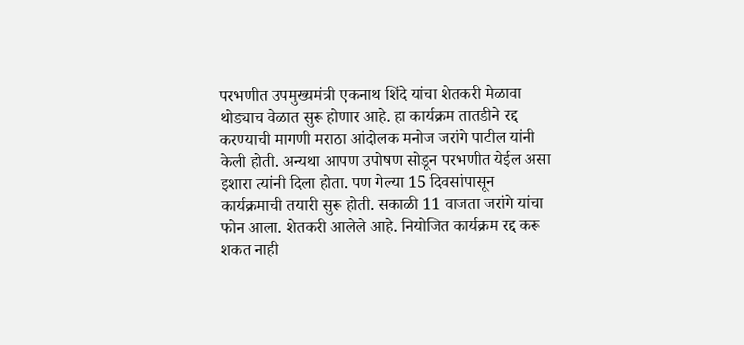परभणीत उपमुख्यमंत्री एकनाथ शिंदे यांचा शेतकरी मेळावा थोड्याच वेळात सुरू होणार आहे. हा कार्यक्रम तातडीने रद्द करण्याची मागणी मराठा आंदोलक मनोज जरांगे पाटील यांनी केली होती. अन्यथा आपण उपोषण सोडून परभणीत येईल असा इशारा त्यांनी दिला होता. पण गेल्या 15 दिवसांपासून कार्यक्रमाची तयारी सुरू होती. सकाळी 11 वाजता जरांगे यांचा फोन आला. शेतकरी आलेले आहे. नियोजित कार्यक्रम रद्द करू शकत नाही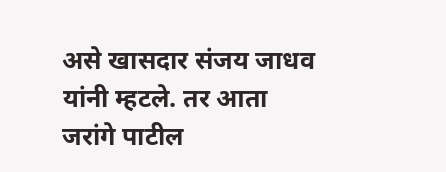असे खासदार संजय जाधव यांनी म्हटले. तर आता जरांगे पाटील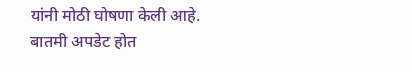यांनी मोठी घोषणा केली आहे.
बातमी अपडेट होत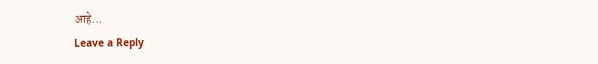आहे…
Leave a Reply